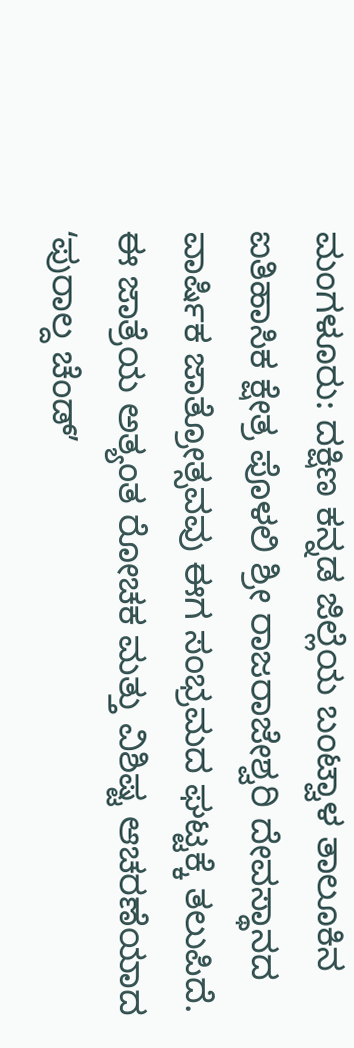ಮಂಗಳೂರು: ದಕ್ಷಿಣ ಕನ್ನಡ ಜಿಲ್ಲೆಯ ಬಂಟ್ವಾಳ ತಾಲೂಕಿನ ಐತಿಹಾಸಿಕ ಕ್ಷೇತ್ರ ಪೊಳಲಿ ಶ್ರೀ ರಾಜರಾಜೇಶ್ವರಿ ದೇವಸ್ಥಾನದ ವಾರ್ಷಿಕ ಜಾತ್ರೋತ್ಸವವು ಈಗ ಸಂಭ್ರಮದ ಘಟ್ಟಕ್ಕೆ ತಲುಪಿದೆ. ಈ ಜಾತ್ರೆಯ ಅತ್ಯಂತ ರೋಚಕ ಮತ್ತು ವಿಶಿಷ್ಟ ಆಚರಣೆಯಾದ ʻಪುರಾಲ್ದ ಚೆಂಡ್ʼ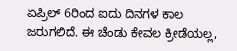ಏಪ್ರಿಲ್ 6ರಿಂದ ಐದು ದಿನಗಳ ಕಾಲ ಜರುಗಲಿದೆ. ಈ ಚೆಂಡು ಕೇವಲ ಕ್ರೀಡೆಯಲ್ಲ,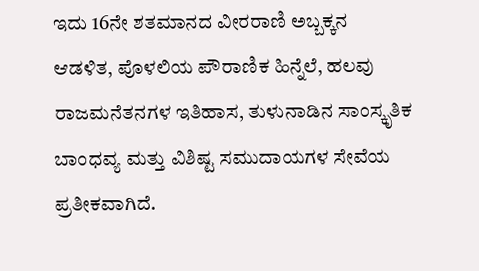ಇದು 16ನೇ ಶತಮಾನದ ವೀರರಾಣಿ ಅಬ್ಬಕ್ಕನ ಆಡಳಿತ, ಪೊಳಲಿಯ ಪೌರಾಣಿಕ ಹಿನ್ನೆಲೆ, ಹಲವು ರಾಜಮನೆತನಗಳ ಇತಿಹಾಸ, ತುಳುನಾಡಿನ ಸಾಂಸ್ಕೃತಿಕ ಬಾಂಧವ್ಯ ಮತ್ತು ವಿಶಿಷ್ಟ ಸಮುದಾಯಗಳ ಸೇವೆಯ ಪ್ರತೀಕವಾಗಿದೆ.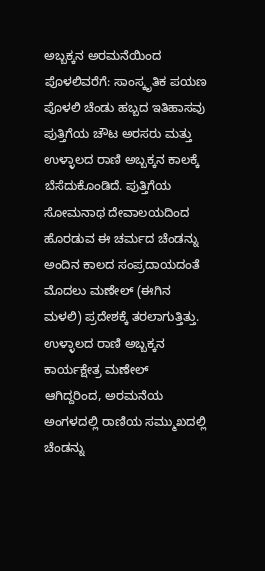ಅಬ್ಬಕ್ಕನ ಅರಮನೆಯಿಂದ ಪೊಳಲಿವರೆಗೆ: ಸಾಂಸ್ಕೃತಿಕ ಪಯಣ
ಪೊಳಲಿ ಚೆಂಡು ಹಬ್ಬದ ಇತಿಹಾಸವು ಪುತ್ತಿಗೆಯ ಚೌಟ ಅರಸರು ಮತ್ತು ಉಳ್ಳಾಲದ ರಾಣಿ ಅಬ್ಬಕ್ಕನ ಕಾಲಕ್ಕೆ ಬೆಸೆದುಕೊಂಡಿದೆ. ಪುತ್ತಿಗೆಯ ಸೋಮನಾಥ ದೇವಾಲಯದಿಂದ ಹೊರಡುವ ಈ ಚರ್ಮದ ಚೆಂಡನ್ನು ಅಂದಿನ ಕಾಲದ ಸಂಪ್ರದಾಯದಂತೆ ಮೊದಲು ಮಣೇಲ್ (ಈಗಿನ ಮಳಲಿ) ಪ್ರದೇಶಕ್ಕೆ ತರಲಾಗುತ್ತಿತ್ತು. ಉಳ್ಳಾಲದ ರಾಣಿ ಅಬ್ಬಕ್ಕನ ಕಾರ್ಯಕ್ಷೇತ್ರ ಮಣೇಲ್ ಆಗಿದ್ದರಿಂದ, ಅರಮನೆಯ ಅಂಗಳದಲ್ಲಿ ರಾಣಿಯ ಸಮ್ಮುಖದಲ್ಲಿ ಚೆಂಡನ್ನು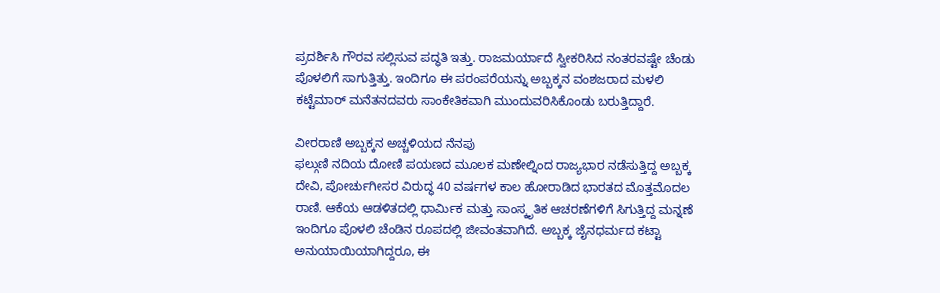ಪ್ರದರ್ಶಿಸಿ ಗೌರವ ಸಲ್ಲಿಸುವ ಪದ್ಧತಿ ಇತ್ತು. ರಾಜಮರ್ಯಾದೆ ಸ್ವೀಕರಿಸಿದ ನಂತರವಷ್ಟೇ ಚೆಂಡು ಪೊಳಲಿಗೆ ಸಾಗುತ್ತಿತ್ತು. ಇಂದಿಗೂ ಈ ಪರಂಪರೆಯನ್ನು ಅಬ್ಬಕ್ಕನ ವಂಶಜರಾದ ಮಳಲಿ ಕಟ್ಟೆಮಾರ್ ಮನೆತನದವರು ಸಾಂಕೇತಿಕವಾಗಿ ಮುಂದುವರಿಸಿಕೊಂಡು ಬರುತ್ತಿದ್ದಾರೆ.

ವೀರರಾಣಿ ಅಬ್ಬಕ್ಕನ ಅಚ್ಚಳಿಯದ ನೆನಪು
ಫಲ್ಗುಣಿ ನದಿಯ ದೋಣಿ ಪಯಣದ ಮೂಲಕ ಮಣೇಲ್ನಿಂದ ರಾಜ್ಯಭಾರ ನಡೆಸುತ್ತಿದ್ದ ಅಬ್ಬಕ್ಕ ದೇವಿ, ಪೋರ್ಚುಗೀಸರ ವಿರುದ್ಧ 40 ವರ್ಷಗಳ ಕಾಲ ಹೋರಾಡಿದ ಭಾರತದ ಮೊತ್ತಮೊದಲ ರಾಣಿ. ಆಕೆಯ ಆಡಳಿತದಲ್ಲಿ ಧಾರ್ಮಿಕ ಮತ್ತು ಸಾಂಸ್ಕೃತಿಕ ಆಚರಣೆಗಳಿಗೆ ಸಿಗುತ್ತಿದ್ದ ಮನ್ನಣೆ ಇಂದಿಗೂ ಪೊಳಲಿ ಚೆಂಡಿನ ರೂಪದಲ್ಲಿ ಜೀವಂತವಾಗಿದೆ. ಅಬ್ಬಕ್ಕ ಜೈನಧರ್ಮದ ಕಟ್ಟಾ ಅನುಯಾಯಿಯಾಗಿದ್ದರೂ, ಈ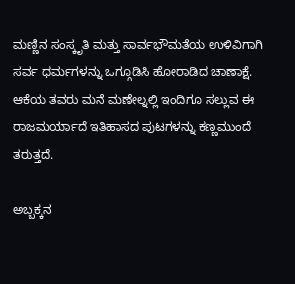ಮಣ್ಣಿನ ಸಂಸ್ಕೃತಿ ಮತ್ತು ಸಾರ್ವಭೌಮತೆಯ ಉಳಿವಿಗಾಗಿ ಸರ್ವ ಧರ್ಮಗಳನ್ನು ಒಗ್ಗೂಡಿಸಿ ಹೋರಾಡಿದ ಚಾಣಾಕ್ಷೆ. ಆಕೆಯ ತವರು ಮನೆ ಮಣೇಲ್ನಲ್ಲಿ ಇಂದಿಗೂ ಸಲ್ಲುವ ಈ ರಾಜಮರ್ಯಾದೆ ಇತಿಹಾಸದ ಪುಟಗಳನ್ನು ಕಣ್ಣಮುಂದೆ ತರುತ್ತದೆ.

ಅಬ್ಬಕ್ಕನ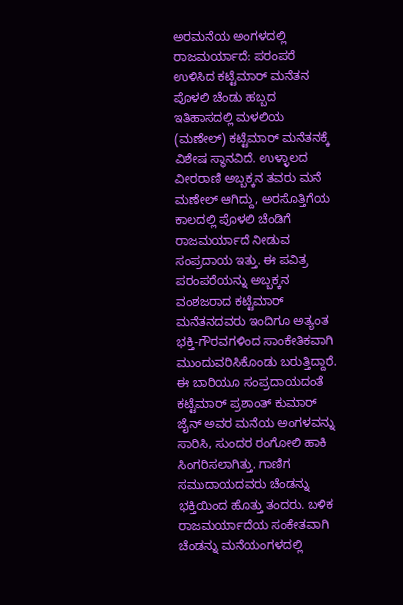ಅರಮನೆಯ ಅಂಗಳದಲ್ಲಿ ರಾಜಮರ್ಯಾದೆ: ಪರಂಪರೆ ಉಳಿಸಿದ ಕಟ್ಟೆಮಾರ್ ಮನೆತನ
ಪೊಳಲಿ ಚೆಂಡು ಹಬ್ಬದ ಇತಿಹಾಸದಲ್ಲಿ ಮಳಲಿಯ (ಮಣೇಲ್) ಕಟ್ಟೆಮಾರ್ ಮನೆತನಕ್ಕೆ ವಿಶೇಷ ಸ್ಥಾನವಿದೆ. ಉಳ್ಳಾಲದ ವೀರರಾಣಿ ಅಬ್ಬಕ್ಕನ ತವರು ಮನೆ ಮಣೇಲ್ ಆಗಿದ್ದು, ಅರಸೊತ್ತಿಗೆಯ ಕಾಲದಲ್ಲಿ ಪೊಳಲಿ ಚೆಂಡಿಗೆ ರಾಜಮರ್ಯಾದೆ ನೀಡುವ ಸಂಪ್ರದಾಯ ಇತ್ತು. ಈ ಪವಿತ್ರ ಪರಂಪರೆಯನ್ನು ಅಬ್ಬಕ್ಕನ ವಂಶಜರಾದ ಕಟ್ಟೆಮಾರ್ ಮನೆತನದವರು ಇಂದಿಗೂ ಅತ್ಯಂತ ಭಕ್ತಿ-ಗೌರವಗಳಿಂದ ಸಾಂಕೇತಿಕವಾಗಿ ಮುಂದುವರಿಸಿಕೊಂಡು ಬರುತ್ತಿದ್ದಾರೆ.
ಈ ಬಾರಿಯೂ ಸಂಪ್ರದಾಯದಂತೆ ಕಟ್ಟೆಮಾರ್ ಪ್ರಶಾಂತ್ ಕುಮಾರ್ ಜೈನ್ ಅವರ ಮನೆಯ ಅಂಗಳವನ್ನು ಸಾರಿಸಿ, ಸುಂದರ ರಂಗೋಲಿ ಹಾಕಿ ಸಿಂಗರಿಸಲಾಗಿತ್ತು. ಗಾಣಿಗ ಸಮುದಾಯದವರು ಚೆಂಡನ್ನು ಭಕ್ತಿಯಿಂದ ಹೊತ್ತು ತಂದರು. ಬಳಿಕ ರಾಜಮರ್ಯಾದೆಯ ಸಂಕೇತವಾಗಿ ಚೆಂಡನ್ನು ಮನೆಯಂಗಳದಲ್ಲಿ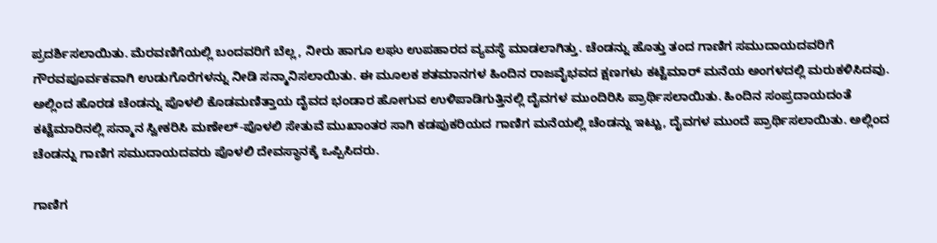ಪ್ರದರ್ಶಿಸಲಾಯಿತು. ಮೆರವಣಿಗೆಯಲ್ಲಿ ಬಂದವರಿಗೆ ಬೆಲ್ಲ, ನೀರು ಹಾಗೂ ಲಘು ಉಪಹಾರದ ವ್ಯವಸ್ಥೆ ಮಾಡಲಾಗಿತ್ತು. ಚೆಂಡನ್ನು ಹೊತ್ತು ತಂದ ಗಾಣಿಗ ಸಮುದಾಯದವರಿಗೆ ಗೌರವಪೂರ್ವಕವಾಗಿ ಉಡುಗೊರೆಗಳನ್ನು ನೀಡಿ ಸನ್ಮಾನಿಸಲಾಯಿತು. ಈ ಮೂಲಕ ಶತಮಾನಗಳ ಹಿಂದಿನ ರಾಜವೈಭವದ ಕ್ಷಣಗಳು ಕಟ್ಟೆಮಾರ್ ಮನೆಯ ಅಂಗಳದಲ್ಲಿ ಮರುಕಳಿಸಿದವು.
ಅಲ್ಲಿಂದ ಹೊರಡ ಚೆಂಡನ್ನು ಪೊಳಲಿ ಕೊಡಮಣಿತ್ತಾಯ ದೈವದ ಭಂಡಾರ ಹೋಗುವ ಉಳಿಪಾಡಿಗುತ್ತಿನಲ್ಲಿ ದೈವಗಳ ಮುಂದಿರಿಸಿ ಪ್ರಾರ್ಥಿಸಲಾಯಿತು. ಹಿಂದಿನ ಸಂಪ್ರದಾಯದಂತೆ ಕಟ್ಟೆಮಾರಿನಲ್ಲಿ ಸನ್ಮಾನ ಸ್ವೀಕರಿಸಿ ಮಣೇಲ್-ಪೊಳಲಿ ಸೇತುವೆ ಮುಖಾಂತರ ಸಾಗಿ ಕಡಪುಕರಿಯದ ಗಾಣಿಗ ಮನೆಯಲ್ಲಿ ಚೆಂಡನ್ನು ಇಟ್ಟು, ದೈವಗಳ ಮುಂದೆ ಪ್ರಾರ್ಥಿಸಲಾಯಿತು. ಅಲ್ಲಿಂದ ಚೆಂಡನ್ನು ಗಾಣಿಗ ಸಮುದಾಯದವರು ಪೊಳಲಿ ದೇವಸ್ಥಾನಕ್ಕೆ ಒಪ್ಪಿಸಿದರು.

ಗಾಣಿಗ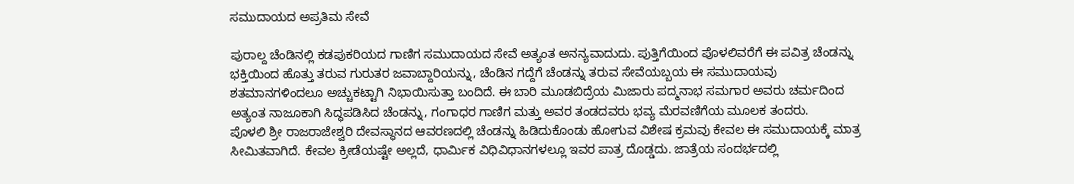ಸಮುದಾಯದ ಅಪ್ರತಿಮ ಸೇವೆ

ಪುರಾಲ್ದ ಚೆಂಡಿನಲ್ಲಿ ಕಡಪುಕರಿಯದ ಗಾಣಿಗ ಸಮುದಾಯದ ಸೇವೆ ಅತ್ಯಂತ ಅನನ್ಯವಾದುದು. ಪುತ್ತಿಗೆಯಿಂದ ಪೊಳಲಿವರೆಗೆ ಈ ಪವಿತ್ರ ಚೆಂಡನ್ನು ಭಕ್ತಿಯಿಂದ ಹೊತ್ತು ತರುವ ಗುರುತರ ಜವಾಬ್ದಾರಿಯನ್ನು, ಚೆಂಡಿನ ಗದ್ದೆಗೆ ಚೆಂಡನ್ನು ತರುವ ಸೇವೆಯಬ್ಬಯ ಈ ಸಮುದಾಯವು ಶತಮಾನಗಳಿಂದಲೂ ಅಚ್ಚುಕಟ್ಟಾಗಿ ನಿಭಾಯಿಸುತ್ತಾ ಬಂದಿದೆ. ಈ ಬಾರಿ ಮೂಡಬಿದ್ರೆಯ ಮಿಜಾರು ಪದ್ಮನಾಭ ಸಮಗಾರ ಅವರು ಚರ್ಮದಿಂದ ಅತ್ಯಂತ ನಾಜೂಕಾಗಿ ಸಿದ್ಧಪಡಿಸಿದ ಚೆಂಡನ್ನು, ಗಂಗಾಧರ ಗಾಣಿಗ ಮತ್ತು ಅವರ ತಂಡದವರು ಭವ್ಯ ಮೆರವಣಿಗೆಯ ಮೂಲಕ ತಂದರು.
ಪೊಳಲಿ ಶ್ರೀ ರಾಜರಾಜೇಶ್ವರಿ ದೇವಸ್ಥಾನದ ಆವರಣದಲ್ಲಿ ಚೆಂಡನ್ನು ಹಿಡಿದುಕೊಂಡು ಹೋಗುವ ವಿಶೇಷ ಕ್ರಮವು ಕೇವಲ ಈ ಸಮುದಾಯಕ್ಕೆ ಮಾತ್ರ ಸೀಮಿತವಾಗಿದೆ. ಕೇವಲ ಕ್ರೀಡೆಯಷ್ಟೇ ಅಲ್ಲದೆ, ಧಾರ್ಮಿಕ ವಿಧಿವಿಧಾನಗಳಲ್ಲೂ ಇವರ ಪಾತ್ರ ದೊಡ್ಡದು. ಜಾತ್ರೆಯ ಸಂದರ್ಭದಲ್ಲಿ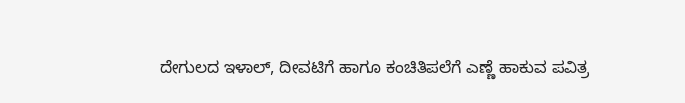ದೇಗುಲದ ಇಳಾಲ್, ದೀವಟಿಗೆ ಹಾಗೂ ಕಂಚಿತಿಪಲೆಗೆ ಎಣ್ಣೆ ಹಾಕುವ ಪವಿತ್ರ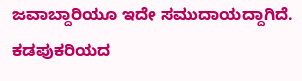ಜವಾಬ್ದಾರಿಯೂ ಇದೇ ಸಮುದಾಯದ್ದಾಗಿದೆ.
ಕಡಪುಕರಿಯದ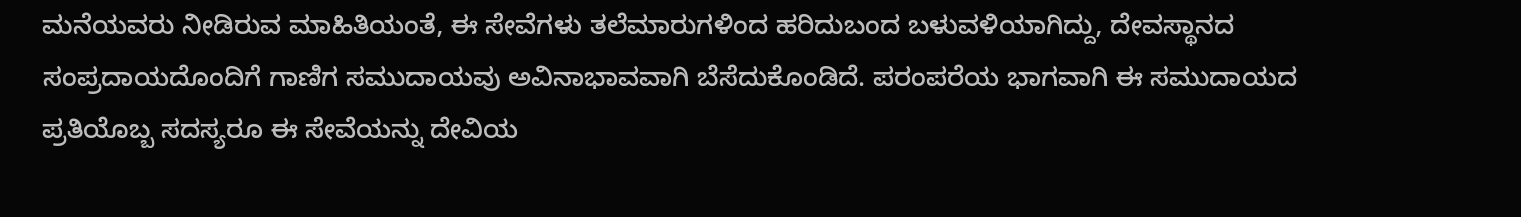ಮನೆಯವರು ನೀಡಿರುವ ಮಾಹಿತಿಯಂತೆ, ಈ ಸೇವೆಗಳು ತಲೆಮಾರುಗಳಿಂದ ಹರಿದುಬಂದ ಬಳುವಳಿಯಾಗಿದ್ದು, ದೇವಸ್ಥಾನದ ಸಂಪ್ರದಾಯದೊಂದಿಗೆ ಗಾಣಿಗ ಸಮುದಾಯವು ಅವಿನಾಭಾವವಾಗಿ ಬೆಸೆದುಕೊಂಡಿದೆ. ಪರಂಪರೆಯ ಭಾಗವಾಗಿ ಈ ಸಮುದಾಯದ ಪ್ರತಿಯೊಬ್ಬ ಸದಸ್ಯರೂ ಈ ಸೇವೆಯನ್ನು ದೇವಿಯ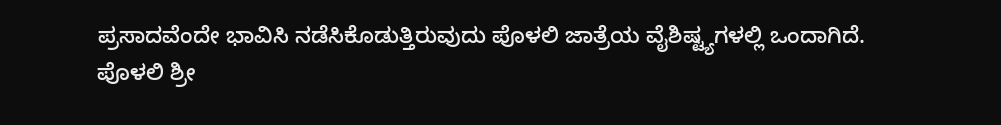ಪ್ರಸಾದವೆಂದೇ ಭಾವಿಸಿ ನಡೆಸಿಕೊಡುತ್ತಿರುವುದು ಪೊಳಲಿ ಜಾತ್ರೆಯ ವೈಶಿಷ್ಟ್ಯಗಳಲ್ಲಿ ಒಂದಾಗಿದೆ.
ಪೊಳಲಿ ಶ್ರೀ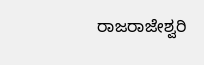ರಾಜರಾಜೇಶ್ವರಿ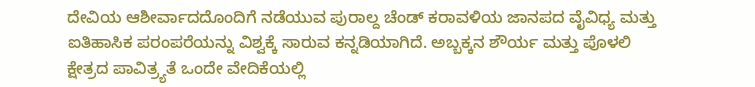ದೇವಿಯ ಆಶೀರ್ವಾದದೊಂದಿಗೆ ನಡೆಯುವ ಪುರಾಲ್ದ ಚೆಂಡ್ ಕರಾವಳಿಯ ಜಾನಪದ ವೈವಿಧ್ಯ ಮತ್ತು ಐತಿಹಾಸಿಕ ಪರಂಪರೆಯನ್ನು ವಿಶ್ವಕ್ಕೆ ಸಾರುವ ಕನ್ನಡಿಯಾಗಿದೆ. ಅಬ್ಬಕ್ಕನ ಶೌರ್ಯ ಮತ್ತು ಪೊಳಲಿ ಕ್ಷೇತ್ರದ ಪಾವಿತ್ರ್ಯತೆ ಒಂದೇ ವೇದಿಕೆಯಲ್ಲಿ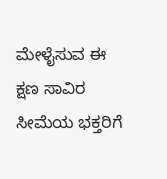ಮೇಳೈಸುವ ಈ ಕ್ಷಣ ಸಾವಿರ ಸೀಮೆಯ ಭಕ್ತರಿಗೆ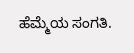ಹೆಮ್ಮೆಯ ಸಂಗತಿ.